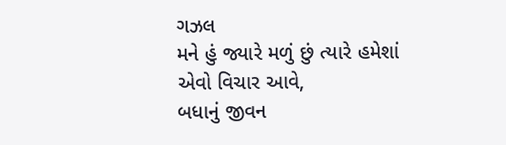ગઝલ
મને હું જ્યારે મળું છું ત્યારે હમેશાં એવો વિચાર આવે,
બધાનું જીવન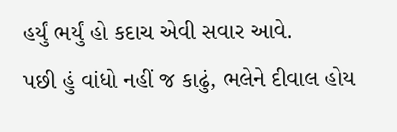હર્યું ભર્યું હો કદાચ એવી સવાર આવે.
પછી હું વાંધો નહીં જ કાઢું, ભલેને દીવાલ હોય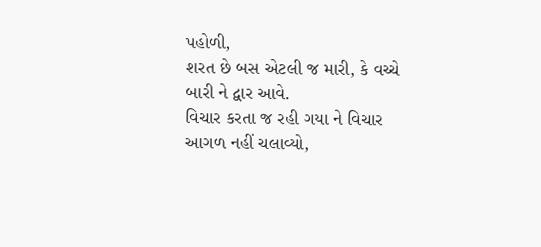પહોળી,
શરત છે બસ એટલી જ મારી, કે વચ્ચે બારી ને દ્વાર આવે.
વિચાર કરતા જ રહી ગયા ને વિચાર આગળ નહીં ચલાવ્યો,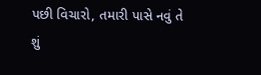પછી વિચારો, તમારી પાસે નવું તે શું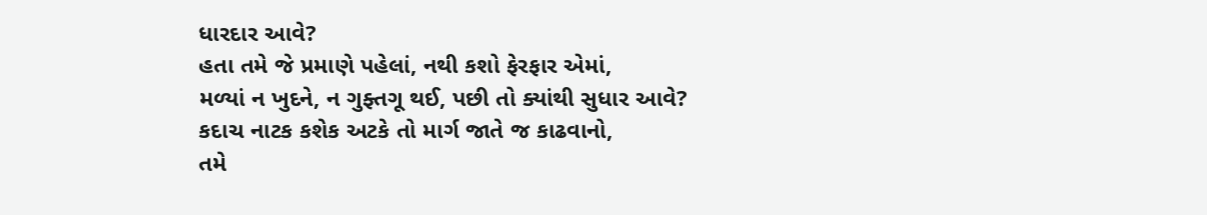ધારદાર આવે?
હતા તમે જે પ્રમાણે પહેલાં, નથી કશો ફેરફાર એમાં,
મળ્યાં ન ખુદને, ન ગુફ્તગૂ થઈ, પછી તો ક્યાંથી સુધાર આવે?
કદાચ નાટક કશેક અટકે તો માર્ગ જાતે જ કાઢવાનો,
તમે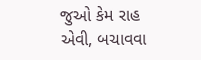જુઓ કેમ રાહ એવી, બચાવવા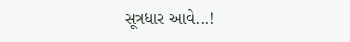સૂત્રધાર આવે...!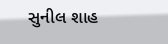સુનીલ શાહ